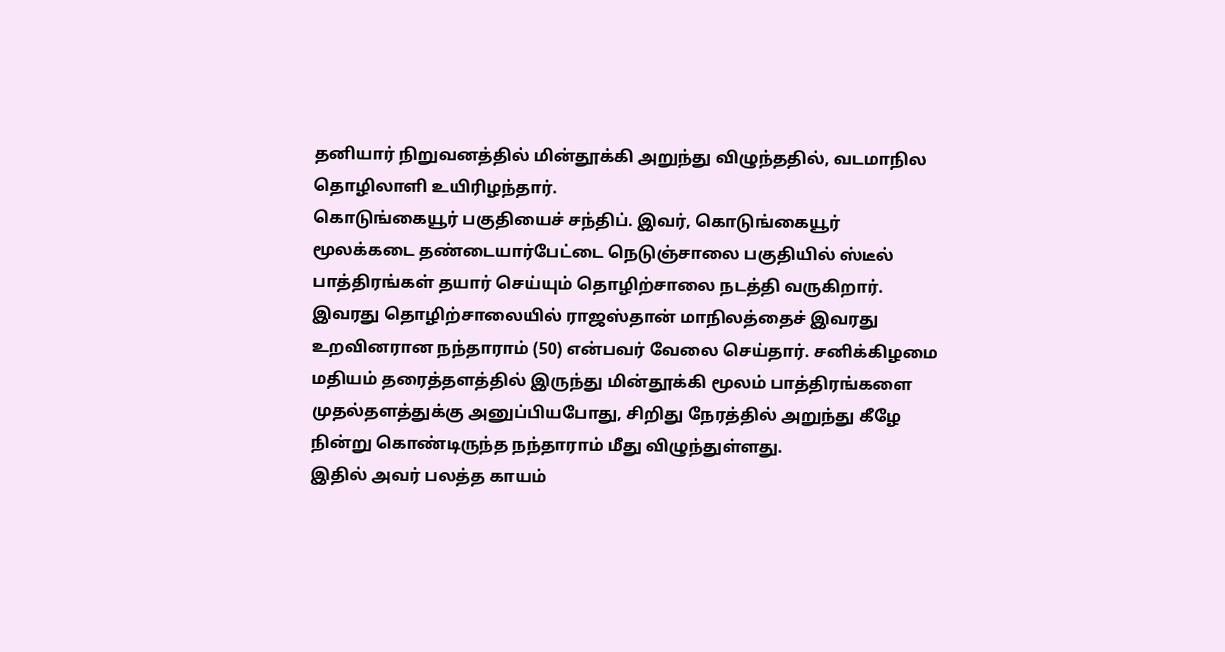தனியார் நிறுவனத்தில் மின்தூக்கி அறுந்து விழுந்ததில், வடமாநில தொழிலாளி உயிரிழந்தார்.
கொடுங்கையூர் பகுதியைச் சந்திப். இவர், கொடுங்கையூர் மூலக்கடை தண்டையார்பேட்டை நெடுஞ்சாலை பகுதியில் ஸ்டீல் பாத்திரங்கள் தயார் செய்யும் தொழிற்சாலை நடத்தி வருகிறார். இவரது தொழிற்சாலையில் ராஜஸ்தான் மாநிலத்தைச் இவரது உறவினரான நந்தாராம் (50) என்பவர் வேலை செய்தார். சனிக்கிழமை மதியம் தரைத்தளத்தில் இருந்து மின்தூக்கி மூலம் பாத்திரங்களை முதல்தளத்துக்கு அனுப்பியபோது, சிறிது நேரத்தில் அறுந்து கீழே நின்று கொண்டிருந்த நந்தாராம் மீது விழுந்துள்ளது.
இதில் அவர் பலத்த காயம்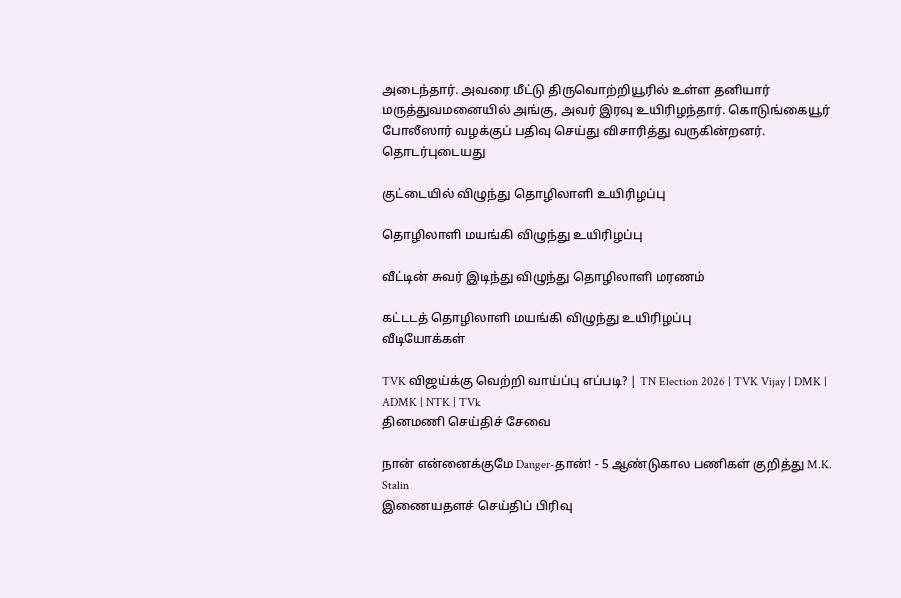அடைந்தார். அவரை மீட்டு திருவொற்றியூரில் உள்ள தனியார் மருத்துவமனையில் அங்கு, அவர் இரவு உயிரிழந்தார். கொடுங்கையூர் போலீஸார் வழக்குப் பதிவு செய்து விசாரித்து வருகின்றனர்.
தொடர்புடையது

குட்டையில் விழுந்து தொழிலாளி உயிரிழப்பு

தொழிலாளி மயங்கி விழுந்து உயிரிழப்பு

வீட்டின் சுவர் இடிந்து விழுந்து தொழிலாளி மரணம்

கட்டடத் தொழிலாளி மயங்கி விழுந்து உயிரிழப்பு
வீடியோக்கள்

TVK விஜய்க்கு வெற்றி வாய்ப்பு எப்படி? | TN Election 2026 | TVK Vijay | DMK | ADMK | NTK | TVk
தினமணி செய்திச் சேவை

நான் என்னைக்குமே Danger-தான்! - 5 ஆண்டுகால பணிகள் குறித்து M.K. Stalin
இணையதளச் செய்திப் பிரிவு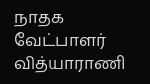நாதக வேட்பாளர் வித்யாராணி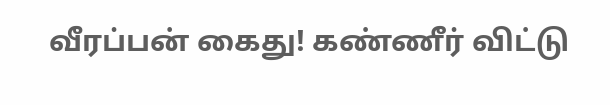வீரப்பன் கைது! கண்ணீர் விட்டு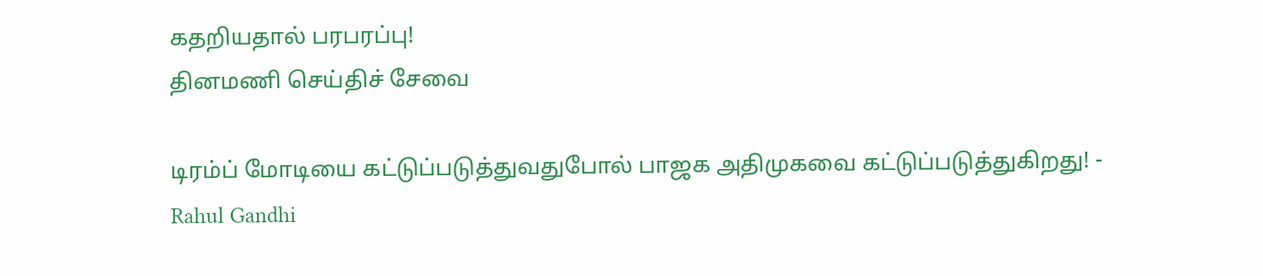கதறியதால் பரபரப்பு!
தினமணி செய்திச் சேவை

டிரம்ப் மோடியை கட்டுப்படுத்துவதுபோல் பாஜக அதிமுகவை கட்டுப்படுத்துகிறது! - Rahul Gandhi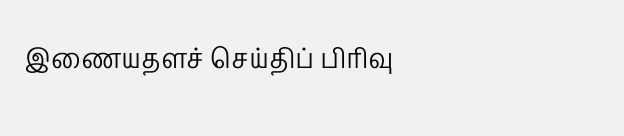இணையதளச் செய்திப் பிரிவு